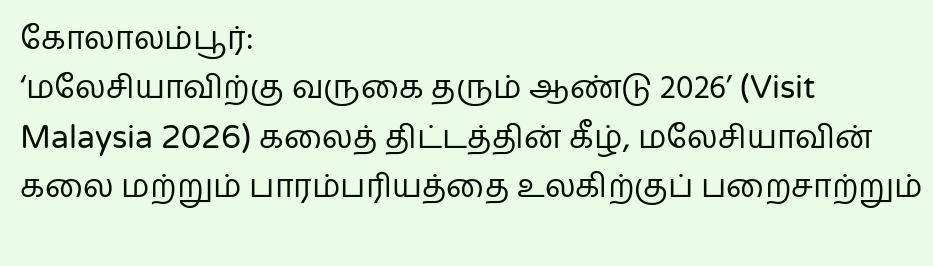கோலாலம்பூர்:
‘மலேசியாவிற்கு வருகை தரும் ஆண்டு 2026’ (Visit Malaysia 2026) கலைத் திட்டத்தின் கீழ், மலேசியாவின் கலை மற்றும் பாரம்பரியத்தை உலகிற்குப் பறைசாற்றும்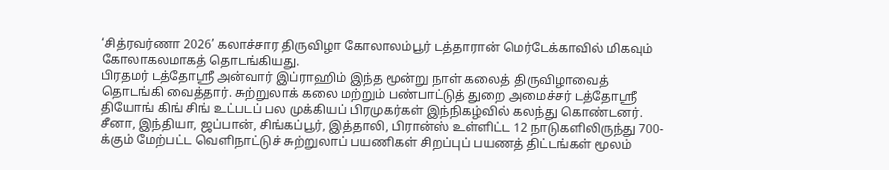‘சித்ரவர்ணா 2026’ கலாச்சார திருவிழா கோலாலம்பூர் டத்தாரான் மெர்டேக்காவில் மிகவும் கோலாகலமாகத் தொடங்கியது.
பிரதமர் டத்தோஸ்ரீ அன்வார் இப்ராஹிம் இந்த மூன்று நாள் கலைத் திருவிழாவைத் தொடங்கி வைத்தார். சுற்றுலாக் கலை மற்றும் பண்பாட்டுத் துறை அமைச்சர் டத்தோஸ்ரீ தியோங் கிங் சிங் உட்படப் பல முக்கியப் பிரமுகர்கள் இந்நிகழ்வில் கலந்து கொண்டனர்.
சீனா, இந்தியா, ஜப்பான், சிங்கப்பூர், இத்தாலி, பிரான்ஸ் உள்ளிட்ட 12 நாடுகளிலிருந்து 700-க்கும் மேற்பட்ட வெளிநாட்டுச் சுற்றுலாப் பயணிகள் சிறப்புப் பயணத் திட்டங்கள் மூலம்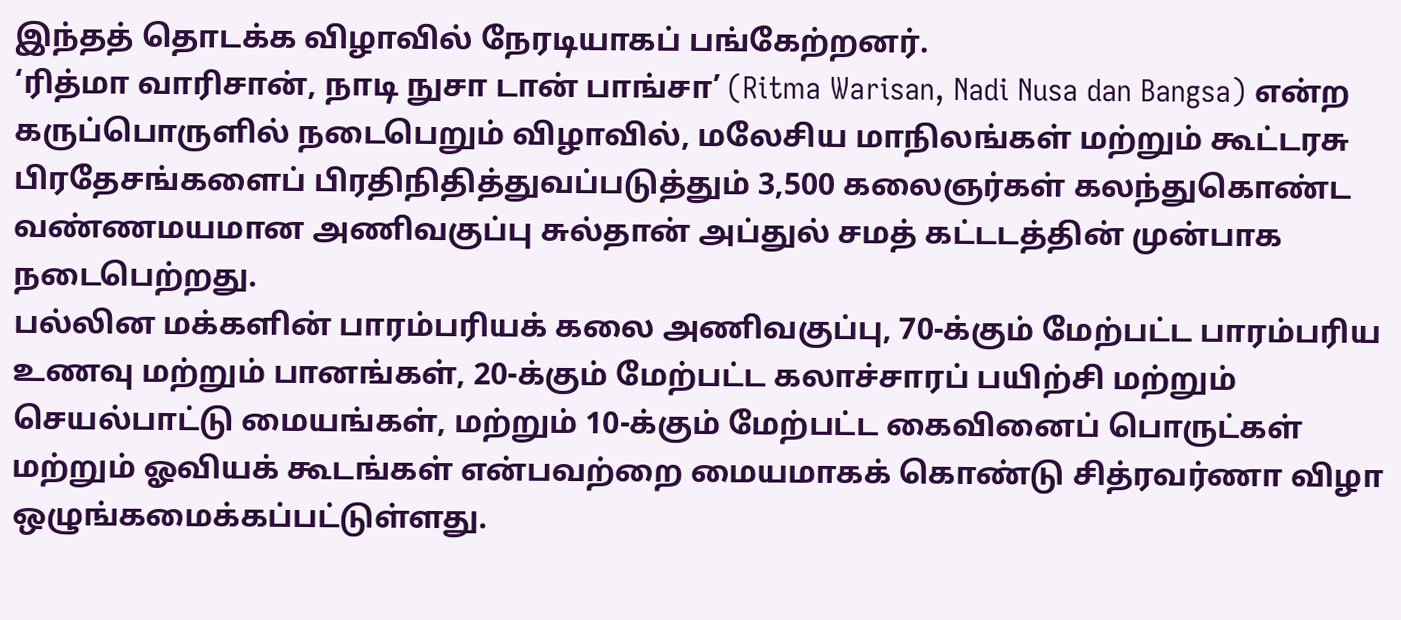இந்தத் தொடக்க விழாவில் நேரடியாகப் பங்கேற்றனர்.
‘ரித்மா வாரிசான், நாடி நுசா டான் பாங்சா’ (Ritma Warisan, Nadi Nusa dan Bangsa) என்ற கருப்பொருளில் நடைபெறும் விழாவில், மலேசிய மாநிலங்கள் மற்றும் கூட்டரசு பிரதேசங்களைப் பிரதிநிதித்துவப்படுத்தும் 3,500 கலைஞர்கள் கலந்துகொண்ட வண்ணமயமான அணிவகுப்பு சுல்தான் அப்துல் சமத் கட்டடத்தின் முன்பாக நடைபெற்றது.
பல்லின மக்களின் பாரம்பரியக் கலை அணிவகுப்பு, 70-க்கும் மேற்பட்ட பாரம்பரிய உணவு மற்றும் பானங்கள், 20-க்கும் மேற்பட்ட கலாச்சாரப் பயிற்சி மற்றும் செயல்பாட்டு மையங்கள், மற்றும் 10-க்கும் மேற்பட்ட கைவினைப் பொருட்கள் மற்றும் ஓவியக் கூடங்கள் என்பவற்றை மையமாகக் கொண்டு சித்ரவர்ணா விழா ஒழுங்கமைக்கப்பட்டுள்ளது.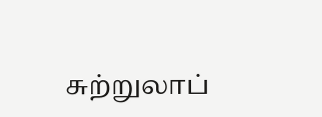சுற்றுலாப்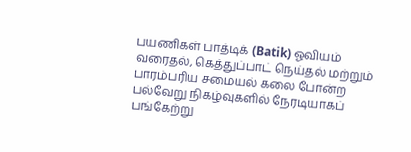பயணிகள் பாத்டிக் (Batik) ஓவியம் வரைதல், கெத்துப்பாட் நெய்தல் மற்றும் பாரம்பரிய சமையல் கலை போன்ற பல்வேறு நிகழ்வுகளில் நேரடியாகப் பங்கேற்று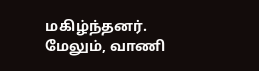மகிழ்ந்தனர்.
மேலும், வாணி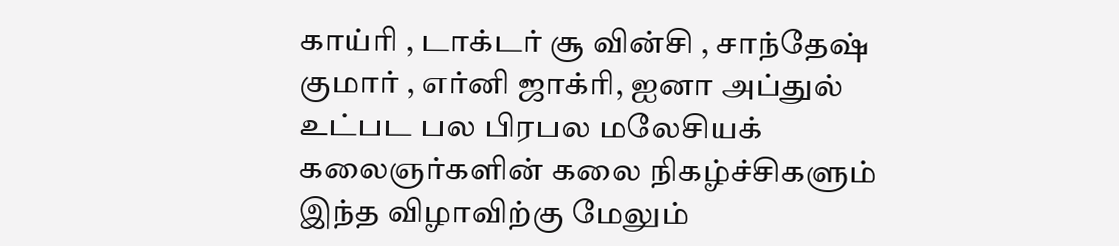காய்ரி , டாக்டர் சூ வின்சி , சாந்தேஷ் குமார் , எர்னி ஜாக்ரி, ஐனா அப்துல் உட்பட பல பிரபல மலேசியக் கலைஞர்களின் கலை நிகழ்ச்சிகளும் இந்த விழாவிற்கு மேலும்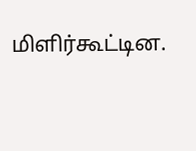மிளிர்கூட்டின.